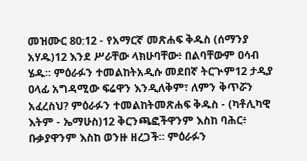መዝሙር 80:12 - የአማርኛ መጽሐፍ ቅዱስ (ሰማንያ አሃዱ)12 እንደ ሥራቸው ላክሁባቸው፥ በልባቸውም ዐሳብ ሄዱ። ምዕራፉን ተመልከትአዲሱ መደበኛ ትርጒም12 ታዲያ ዐላፊ አግዳሚው ፍሬዋን እንዲለቅም፣ ለምን ቅጥሯን አፈረስህ? ምዕራፉን ተመልከትመጽሐፍ ቅዱስ - (ካቶሊካዊ እትም - ኤማሁስ)12 ቅርንጫፎችዋንም እስከ ባሕር፥ ቡቃያዋንም እስከ ወንዙ ዘረጋች። ምዕራፉን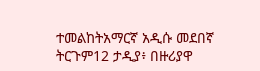ተመልከትአማርኛ አዲሱ መደበኛ ትርጉም12 ታዲያ፥ በዙሪያዋ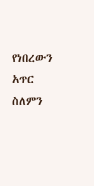የነበረውን አጥር ስለምን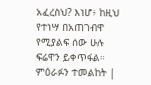አፈረስህ? እነሆ፥ ከዚህ የተነሣ በአጠገብዋ የሚያልፍ ሰው ሁሉ ፍሬዋን ይቀጥፋል። ምዕራፉን ተመልከት |